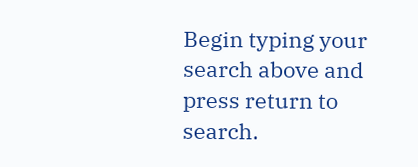Begin typing your search above and press return to search.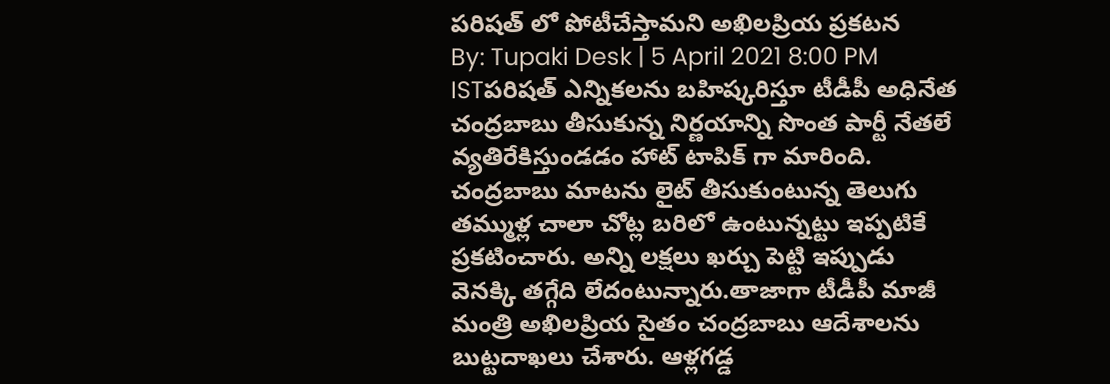పరిషత్ లో పోటీచేస్తామని అఖిలప్రియ ప్రకటన
By: Tupaki Desk | 5 April 2021 8:00 PM ISTపరిషత్ ఎన్నికలను బహిష్కరిస్తూ టీడీపీ అధినేత చంద్రబాబు తీసుకున్న నిర్ణయాన్ని సొంత పార్టీ నేతలే వ్యతిరేకిస్తుండడం హాట్ టాపిక్ గా మారింది. చంద్రబాబు మాటను లైట్ తీసుకుంటున్న తెలుగు తమ్ముళ్ల చాలా చోట్ల బరిలో ఉంటున్నట్టు ఇప్పటికే ప్రకటించారు. అన్ని లక్షలు ఖర్చు పెట్టి ఇప్పుడు వెనక్కి తగ్గేది లేదంటున్నారు.తాజాగా టీడీపీ మాజీ మంత్రి అఖిలప్రియ సైతం చంద్రబాబు ఆదేశాలను బుట్టదాఖలు చేశారు. ఆళ్లగడ్డ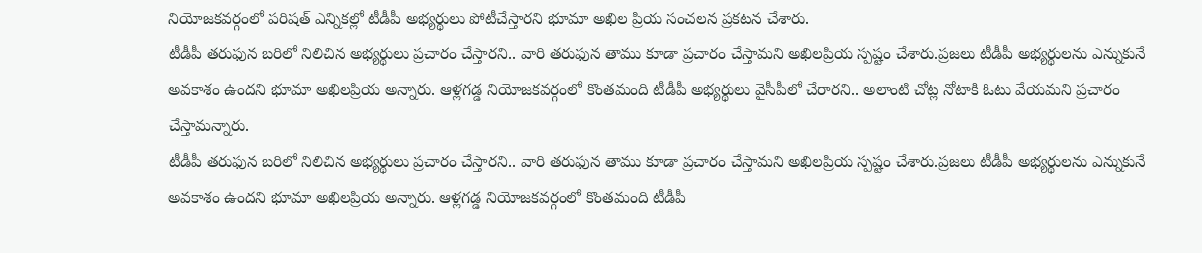నియోజకవర్గంలో పరిషత్ ఎన్నికల్లో టీడీపీ అభ్యర్థులు పోటీచేస్తారని భూమా అఖిల ప్రియ సంచలన ప్రకటన చేశారు.
టీడీపీ తరుఫున బరిలో నిలిచిన అభ్యర్థులు ప్రచారం చేస్తారని.. వారి తరుఫున తాము కూడా ప్రచారం చేస్తామని అఖిలప్రియ స్పష్టం చేశారు.ప్రజలు టీడీపీ అభ్యర్థులను ఎన్నుకునే అవకాశం ఉందని భూమా అఖిలప్రియ అన్నారు. ఆళ్లగడ్డ నియోజకవర్గంలో కొంతమంది టీడీపీ అభ్యర్థులు వైసీపీలో చేరారని.. అలాంటి చోట్ల నోటాకి ఓటు వేయమని ప్రచారం చేస్తామన్నారు.
టీడీపీ తరుఫున బరిలో నిలిచిన అభ్యర్థులు ప్రచారం చేస్తారని.. వారి తరుఫున తాము కూడా ప్రచారం చేస్తామని అఖిలప్రియ స్పష్టం చేశారు.ప్రజలు టీడీపీ అభ్యర్థులను ఎన్నుకునే అవకాశం ఉందని భూమా అఖిలప్రియ అన్నారు. ఆళ్లగడ్డ నియోజకవర్గంలో కొంతమంది టీడీపీ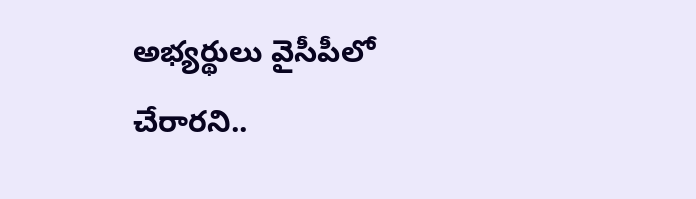అభ్యర్థులు వైసీపీలో చేరారని..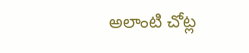అలాంటి చోట్ల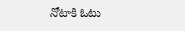నోటాకి ఓటు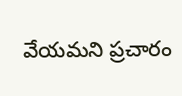వేయమని ప్రచారం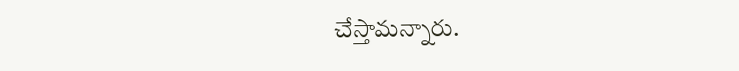చేస్తామన్నారు.